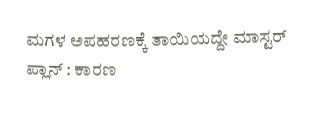ಮಗಳ ಅಪಹರಣಕ್ಕೆ ತಾಯಿಯದ್ದೇ ಮಾಸ್ಟರ್ ಪ್ಲಾನ್ : ಕಾರಣ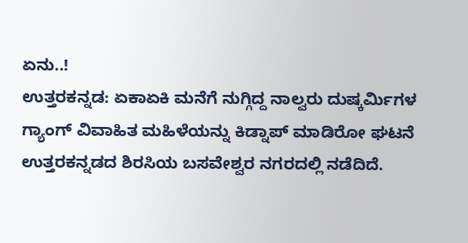ಏನು..!
ಉತ್ತರಕನ್ನಡ: ಏಕಾಏಕಿ ಮನೆಗೆ ನುಗ್ಗಿದ್ದ ನಾಲ್ವರು ದುಷ್ಕರ್ಮಿಗಳ ಗ್ಯಾಂಗ್ ವಿವಾಹಿತ ಮಹಿಳೆಯನ್ನು ಕಿಡ್ನಾಪ್ ಮಾಡಿರೋ ಘಟನೆ ಉತ್ತರಕನ್ನಡದ ಶಿರಸಿಯ ಬಸವೇಶ್ವರ ನಗರದಲ್ಲಿ ನಡೆದಿದೆ.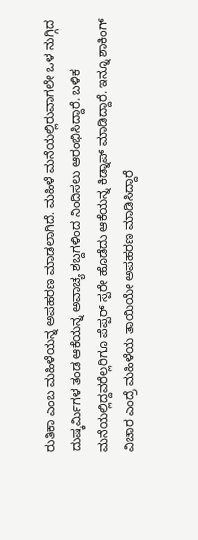ರುತಿಕಾ ಎಂಬ ಮಹಿಳೆಯನ್ನ ಅಪಹರಣ ಮಾಡಲಾಗಿದೆ. ಮಹಿಳೆ ಮನೆಯಲ್ಲಿರುವಾಗಲೇ ಒಳ ನುಗ್ಗಿದ ದುಷ್ಕರ್ಮಿಗಳ ತಂಡ ಆಕೆಯನ್ನ ಅವಾಚ್ಯ ಶಬ್ದಗಳಿಂದ ನಿಂದಿಸಲು ಆರಂಭಿಸಿದ್ದಾರೆ. ಬಳಿಕ ಮನೆಯಲ್ಲಿದ್ದವರೆಲ್ಲರಿಗೂ ಪೆಪ್ಪರ್ ಸ್ಪರೇ ಹೊಡೆದು ಆಕೆಯನ್ನ ಕಿಡ್ನಾಪ್ ಮಾಡಿದ್ದಾರೆ. ಇನ್ನೂ ಶಾಕಿಂಗ್ ವಿಚಾರ ಎಂದ್ರೆ ಮಹಿಳೆಯ ತಾಯಿಯೇ ಅಪಹರಣ ಮಾಡಿಸಿದ್ದಾರೆ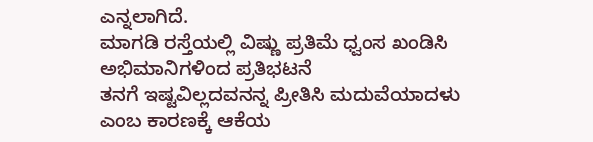ಎನ್ನಲಾಗಿದೆ.
ಮಾಗಡಿ ರಸ್ತೆಯಲ್ಲಿ ವಿಷ್ಣು ಪ್ರತಿಮೆ ಧ್ವಂಸ ಖಂಡಿಸಿ ಅಭಿಮಾನಿಗಳಿಂದ ಪ್ರತಿಭಟನೆ
ತನಗೆ ಇಷ್ಟವಿಲ್ಲದವನನ್ನ ಪ್ರೀತಿಸಿ ಮದುವೆಯಾದಳು ಎಂಬ ಕಾರಣಕ್ಕೆ ಆಕೆಯ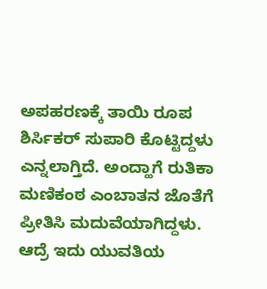ಅಪಹರಣಕ್ಕೆ ತಾಯಿ ರೂಪ ಶಿರ್ಸಿಕರ್ ಸುಪಾರಿ ಕೊಟ್ಟಿದ್ದಳು ಎನ್ನಲಾಗ್ತಿದೆ. ಅಂದ್ಹಾಗೆ ರುತಿಕಾ ಮಣಿಕಂಠ ಎಂಬಾತನ ಜೊತೆಗೆ ಪ್ರೀತಿಸಿ ಮದುವೆಯಾಗಿದ್ದಳು. ಆದ್ರೆ ಇದು ಯುವತಿಯ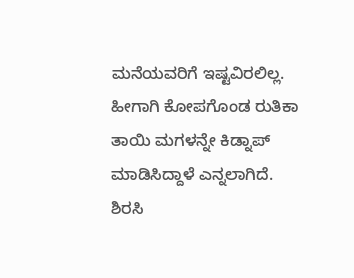ಮನೆಯವರಿಗೆ ಇಷ್ಟವಿರಲಿಲ್ಲ. ಹೀಗಾಗಿ ಕೋಪಗೊಂಡ ರುತಿಕಾ ತಾಯಿ ಮಗಳನ್ನೇ ಕಿಡ್ನಾಪ್ ಮಾಡಿಸಿದ್ದಾಳೆ ಎನ್ನಲಾಗಿದೆ. ಶಿರಸಿ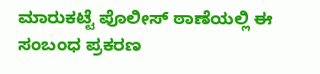ಮಾರುಕಟ್ಟೆ ಪೊಲೀಸ್ ಠಾಣೆಯಲ್ಲಿ ಈ ಸಂಬಂಧ ಪ್ರಕರಣ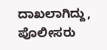ದಾಖಲಾಗಿದ್ದು, ಪೊಲೀಸರು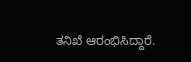ತನಿಖೆ ಆರಂಭಿಸಿದ್ದಾರೆ.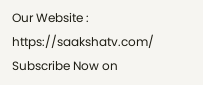Our Website : https://saakshatv.com/
Subscribe Now on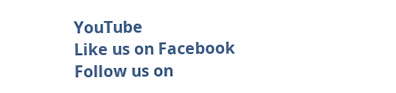YouTube
Like us on Facebook
Follow us on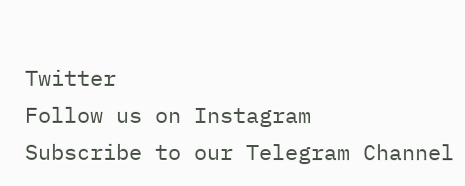Twitter
Follow us on Instagram
Subscribe to our Telegram Channel